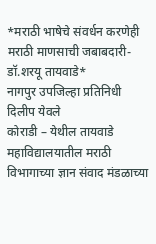*मराठी भाषेचे संवर्धन करणेही मराठी माणसाची जबाबदारी-डॉ.शरयू तायवाडे*
नागपुर उपजिल्हा प्रतिनिधी दिलीप येवले
कोराडी – येथील तायवाडे महाविद्यालयातील मराठी विभागाच्या ज्ञान संवाद मंडळाच्या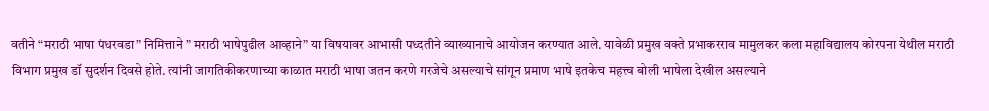वतीने “मराठी भाषा पंधरवडा” निमित्ताने ” मराठी भाषेपुढील आव्हाने” या विषयावर आभासी पध्दतीने व्याख्यानाचे आयोजन करण्यात आले. यावेळी प्रमुख वक्ते प्रभाकरराव मामुलकर कला महाविद्यालय कोरपना येथील मराठी विभाग प्रमुख डॉ सुदर्शन दिवसे होते. त्यांनी जागतिकीकरणाच्या काळात मराठी भाषा जतन करणे गरजेचे असल्याचे सांगून प्रमाण भाषे इतकेच महत्त्व बोली भाषेला देखील असल्याने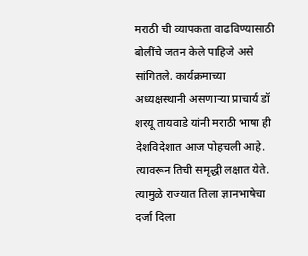मराठी ची व्यापकता वाढविण्यासाठी बोलींचे जतन केले पाहिजे असे सांगितले. कार्यक्रमाच्या अध्यक्षस्थानी असणाऱ्या प्राचार्य डॉ शरयू तायवाडे यांनी मराठी भाषा ही देशविदेशात आज पोहचली आहे. त्यावरून तिची समृद्धी लक्षात येते. त्यामुळे राज्यात तिला ज्ञानभाषेचा दर्जा दिला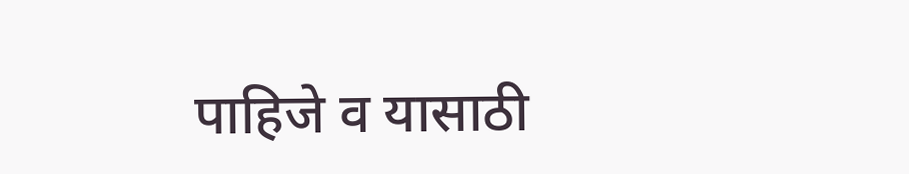पाहिजे व यासाठी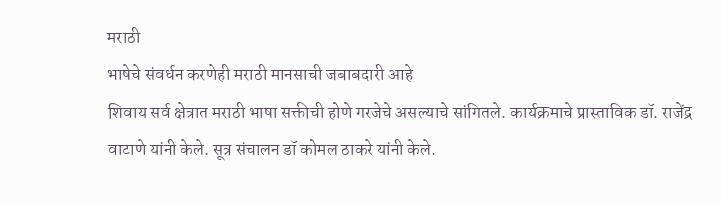मराठी
भाषेचे संवर्धन करणेही मराठी मानसाची जबाबदारी आहे
शिवाय सर्व क्षेत्रात मराठी भाषा सक्तीची होणे गरजेचे असल्याचे सांगितले. कार्यक्रमाचे प्रास्ताविक डॉ. राजेंद्र वाटाणे यांनी केले. सूत्र संचालन डॉ कोमल ठाकरे यांनी केले.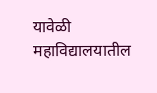यावेळी महाविद्यालयातील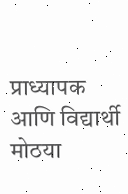प्राध्यापक आणि विद्यार्थी मोठया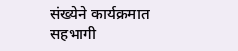संख्येने कार्यक्रमात सहभागी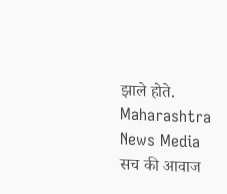झाले होते.
Maharashtra News Media सच की आवाज